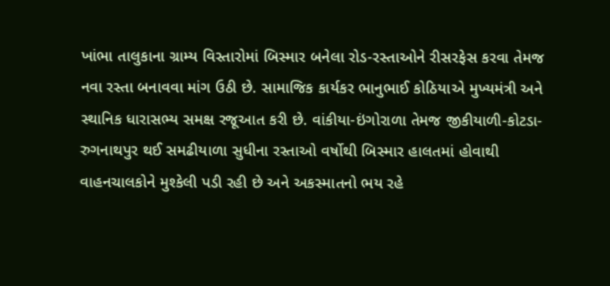ખાંભા તાલુકાના ગ્રામ્ય વિસ્તારોમાં બિસ્માર બનેલા રોડ-રસ્તાઓને રીસરફેસ કરવા તેમજ નવા રસ્તા બનાવવા માંગ ઉઠી છે. સામાજિક કાર્યકર ભાનુભાઈ કોઠિયાએ મુખ્યમંત્રી અને સ્થાનિક ધારાસભ્ય સમક્ષ રજૂઆત કરી છે. વાંકીયા-ઇંગોરાળા તેમજ જીકીયાળી-કોટડા-રુગનાથપુર થઈ સમઢીયાળા સુધીના રસ્તાઓ વર્ષોથી બિસ્માર હાલતમાં હોવાથી વાહનચાલકોને મુશ્કેલી પડી રહી છે અને અકસ્માતનો ભય રહે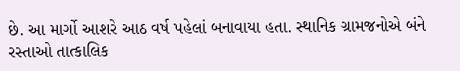છે. આ માર્ગો આશરે આઠ વર્ષ પહેલાં બનાવાયા હતા. સ્થાનિક ગ્રામજનોએ બંને રસ્તાઓ તાત્કાલિક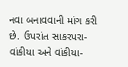નવા બનાવવાની માંગ કરી છે. ઉપરાંત સાકરપરા-વાંકીયા અને વાંકીયા-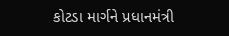કોટડા માર્ગને પ્રધાનમંત્રી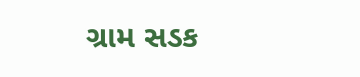ગ્રામ સડક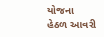યોજના હેઠળ આવરી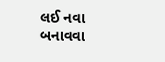લઈ નવા બનાવવા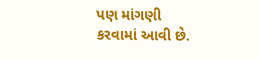પણ માંગણી કરવામાં આવી છે.